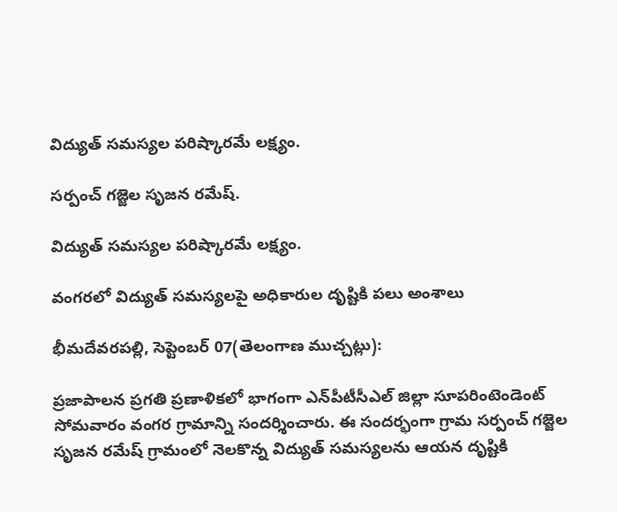విద్యుత్ సమస్యల పరిష్కారమే లక్ష్యం.

సర్పంచ్ గజ్జెల సృజన రమేష్.

విద్యుత్ సమస్యల పరిష్కారమే లక్ష్యం.

వంగరలో విద్యుత్ సమస్యలపై అధికారుల దృష్టికి పలు అంశాలు

భీమదేవరపల్లి, సెప్టెంబర్ 07(తెలంగాణ ముచ్చట్లు):

ప్రజాపాలన ప్రగతి ప్రణాళికలో భాగంగా ఎన్‌పీటీసీఎల్ జిల్లా సూపరింటెండెంట్ సోమవారం వంగర గ్రామాన్ని సందర్శించారు. ఈ సందర్భంగా గ్రామ సర్పంచ్ గజ్జెల సృజన రమేష్ గ్రామంలో నెలకొన్న విద్యుత్ సమస్యలను ఆయన దృష్టికి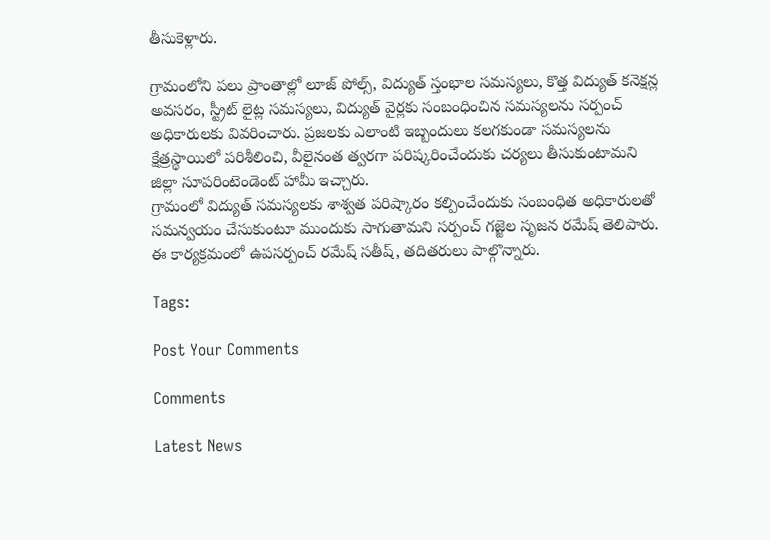తీసుకెళ్లారు.

గ్రామంలోని పలు ప్రాంతాల్లో లూజ్ పోల్స్, విద్యుత్ స్తంభాల సమస్యలు, కొత్త విద్యుత్ కనెక్షన్ల అవసరం, స్ట్రీట్ లైట్ల సమస్యలు, విద్యుత్ వైర్లకు సంబంధించిన సమస్యలను సర్పంచ్ అధికారులకు వివరించారు. ప్రజలకు ఎలాంటి ఇబ్బందులు కలగకుండా సమస్యలను క్షేత్రస్థాయిలో పరిశీలించి, వీలైనంత త్వరగా పరిష్కరించేందుకు చర్యలు తీసుకుంటామని జిల్లా సూపరింటెండెంట్ హామీ ఇచ్చారు.
గ్రామంలో విద్యుత్ సమస్యలకు శాశ్వత పరిష్కారం కల్పించేందుకు సంబంధిత అధికారులతో సమన్వయం చేసుకుంటూ ముందుకు సాగుతామని సర్పంచ్ గజ్జెల సృజన రమేష్ తెలిపారు.
ఈ కార్యక్రమంలో ఉపసర్పంచ్ రమేష్ సతీష్, తదితరులు పాల్గొన్నారు.

Tags:

Post Your Comments

Comments

Latest News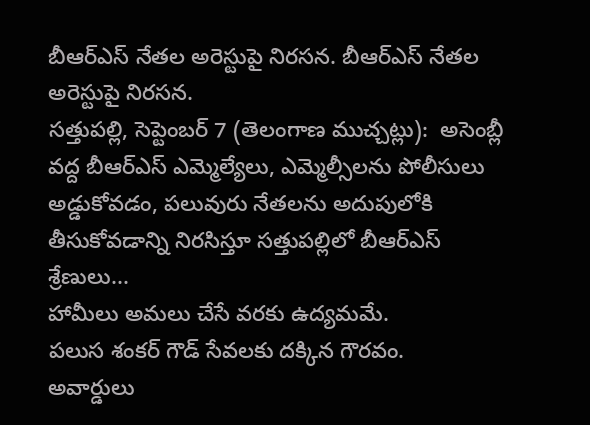బీఆర్ఎస్ నేతల అరెస్టుపై నిరసన. బీఆర్ఎస్ నేతల అరెస్టుపై నిరసన.
సత్తుపల్లి, సెప్టెంబర్ 7 (తెలంగాణ ముచ్చట్లు):  అసెంబ్లీ వద్ద బీఆర్ఎస్ ఎమ్మెల్యేలు, ఎమ్మెల్సీలను పోలీసులు అడ్డుకోవడం, పలువురు నేతలను అదుపులోకి తీసుకోవడాన్ని నిరసిస్తూ సత్తుపల్లిలో బీఆర్ఎస్ శ్రేణులు...
హామీలు అమలు చేసే వరకు ఉద్యమమే.
పలుస శంకర్ గౌడ్ సేవలకు దక్కిన గౌరవం.
అవార్డులు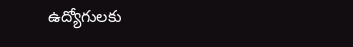ఉద్యోగులకు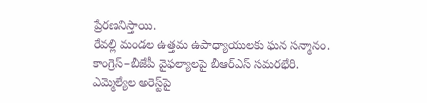ప్రేరణనిస్తాయి.
రేవల్లి మండల ఉత్తమ ఉపాధ్యాయులకు ఘన సన్మానం.
కాంగ్రెస్–బీజేపీ వైఫల్యాలపై బీఆర్ఎస్ సమరభేరి.
ఎమ్మెల్యేల అరెస్ట్‌పై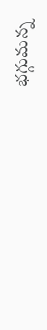భగ్గుమన్న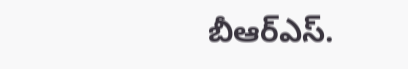బీఆర్ఎస్.